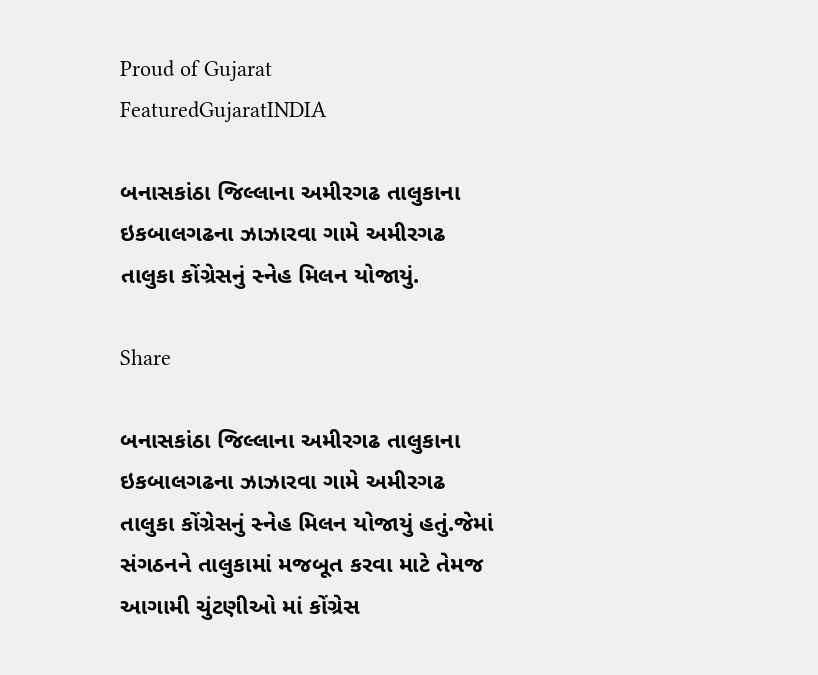Proud of Gujarat
FeaturedGujaratINDIA

બનાસકાંઠા જિલ્લાના અમીરગઢ તાલુકાના ઇકબાલગઢના ઝાઝારવા ગામે અમીરગઢ તાલુકા કોંગ્રેસનું સ્નેહ મિલન યોજાયું.

Share

બનાસકાંઠા જિલ્લાના અમીરગઢ તાલુકાના ઇકબાલગઢના ઝાઝારવા ગામે અમીરગઢ તાલુકા કોંગ્રેસનું સ્નેહ મિલન યોજાયું હતું.જેમાં સંગઠનને તાલુકામાં મજબૂત કરવા માટે તેમજ આગામી ચુંટણીઓ માં કોંગ્રેસ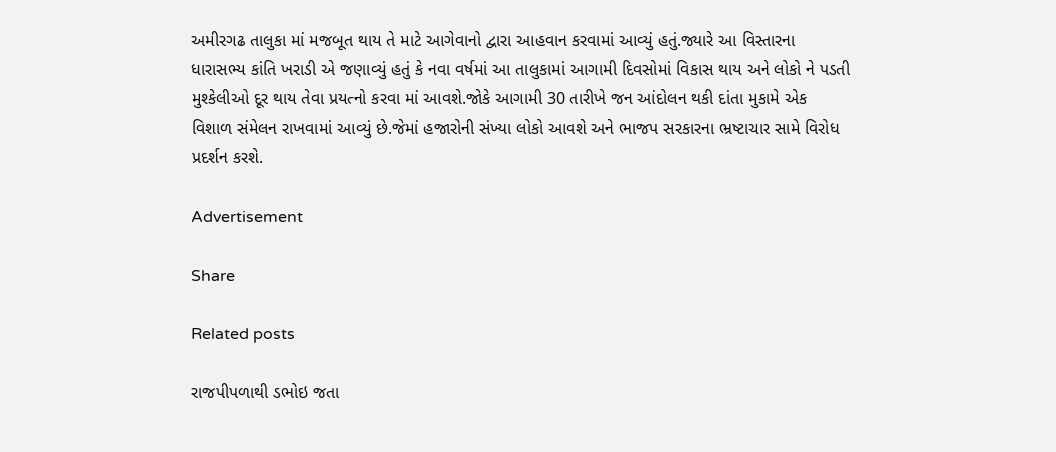અમીરગઢ તાલુકા માં મજબૂત થાય તે માટે આગેવાનો દ્વારા આહવાન કરવામાં આવ્યું હતું.જ્યારે આ વિસ્તારના ધારાસભ્ય કાંતિ ખરાડી એ જણાવ્યું હતું કે નવા વર્ષમાં આ તાલુકામાં આગામી દિવસોમાં વિકાસ થાય અને લોકો ને પડતી મુશ્કેલીઓ દૂર થાય તેવા પ્રયત્નો કરવા માં આવશે.જોકે આગામી 30 તારીખે જન આંદોલન થકી દાંતા મુકામે એક વિશાળ સંમેલન રાખવામાં આવ્યું છે.જેમાં હજારોની સંખ્યા લોકો આવશે અને ભાજપ સરકારના ભ્રષ્ટાચાર સામે વિરોધ પ્રદર્શન કરશે.

Advertisement

Share

Related posts

રાજપીપળાથી ડભોઇ જતા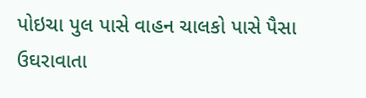પોઇચા પુલ પાસે વાહન ચાલકો પાસે પૈસા ઉઘરાવાતા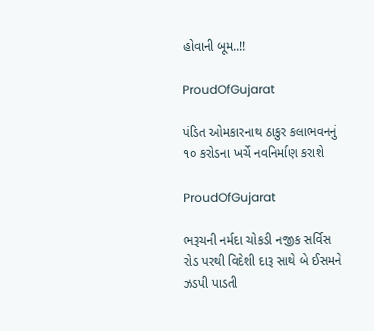હોવાની બૂમ..!!

ProudOfGujarat

પંડિત ઓમકારનાથ ઠાકુર કલાભવનનું ૧૦ કરોડના ખર્ચે નવનિર્માણ કરાશે

ProudOfGujarat

ભરૂચની નર્મદા ચોકડી નજીક સર્વિસ રોડ પરથી વિદેશી દારૂ સાથે બે ઈસમને ઝડપી પાડતી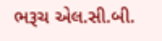ભરૂચ એલ.સી.બી.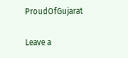ProudOfGujarat

Leave a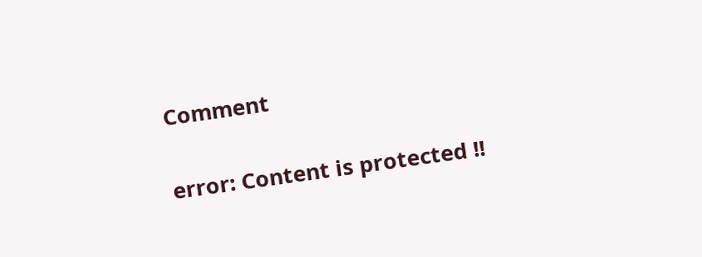Comment

error: Content is protected !!